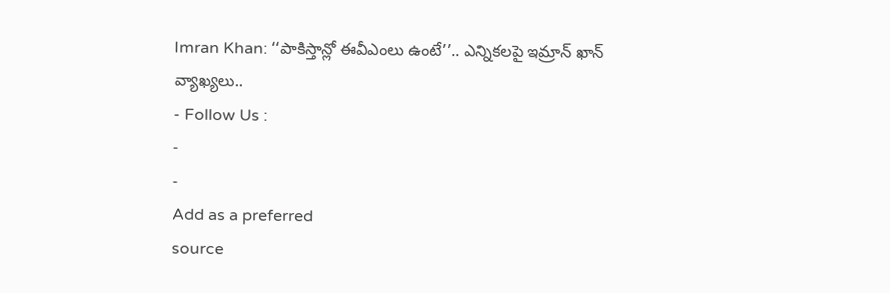Imran Khan: ‘‘పాకిస్తాన్లో ఈవీఎంలు ఉంటే’’.. ఎన్నికలపై ఇమ్రాన్ ఖాన్ వ్యాఖ్యలు..
- Follow Us :
-
-
Add as a preferred
source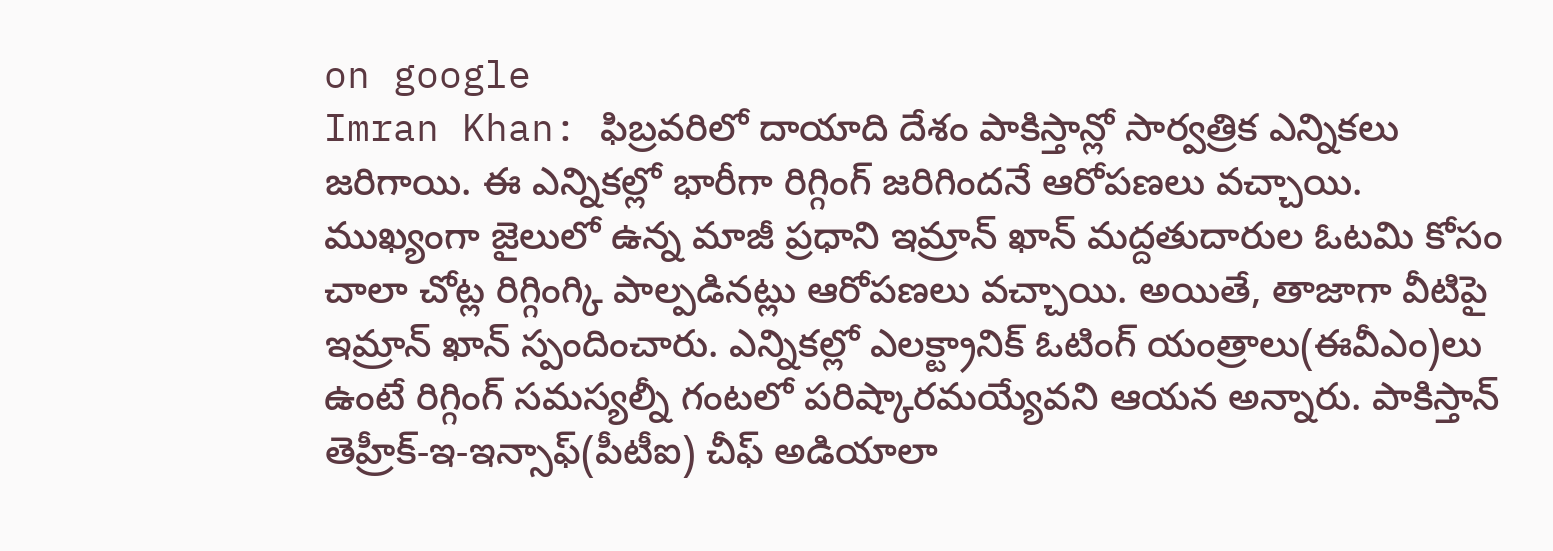on google
Imran Khan: ఫిబ్రవరిలో దాయాది దేశం పాకిస్తాన్లో సార్వత్రిక ఎన్నికలు జరిగాయి. ఈ ఎన్నికల్లో భారీగా రిగ్గింగ్ జరిగిందనే ఆరోపణలు వచ్చాయి. ముఖ్యంగా జైలులో ఉన్న మాజీ ప్రధాని ఇమ్రాన్ ఖాన్ మద్దతుదారుల ఓటమి కోసం చాలా చోట్ల రిగ్గింగ్కి పాల్పడినట్లు ఆరోపణలు వచ్చాయి. అయితే, తాజాగా వీటిపై ఇమ్రాన్ ఖాన్ స్పందించారు. ఎన్నికల్లో ఎలక్ట్రానిక్ ఓటింగ్ యంత్రాలు(ఈవీఎం)లు ఉంటే రిగ్గింగ్ సమస్యల్నీ గంటలో పరిష్కారమయ్యేవని ఆయన అన్నారు. పాకిస్తాన్ తెహ్రీక్-ఇ-ఇన్సాఫ్(పీటీఐ) చీఫ్ అడియాలా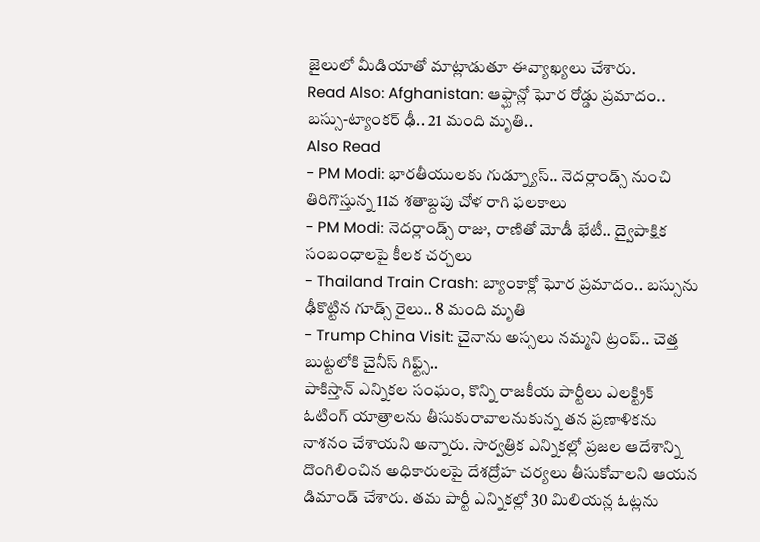జైలులో మీడియాతో మాట్లాడుతూ ఈవ్యాఖ్యలు చేశారు.
Read Also: Afghanistan: ఆఫ్ఘాన్లో ఘోర రోడ్డు ప్రమాదం.. బస్సు-ట్యాంకర్ ఢీ.. 21 మంది మృతి..
Also Read
- PM Modi: భారతీయులకు గుడ్న్యూస్.. నెదర్లాండ్స్ నుంచి తిరిగొస్తున్న 11వ శతాబ్దపు చోళ రాగి ఫలకాలు
- PM Modi: నెదర్లాండ్స్ రాజు, రాణితో మోడీ భేటీ.. ద్వైపాక్షిక సంబంధాలపై కీలక చర్చలు
- Thailand Train Crash: బ్యాంకాక్లో ఘోర ప్రమాదం.. బస్సును ఢీకొట్టిన గూడ్స్ రైలు.. 8 మంది మృతి
- Trump China Visit: చైనాను అస్సలు నమ్మని ట్రంప్.. చెత్త బుట్టలోకి చైనీస్ గిఫ్ట్స్..
పాకిస్తాన్ ఎన్నికల సంఘం, కొన్ని రాజకీయ పార్టీలు ఎలక్ట్రిక్ ఓటింగ్ యాత్రాలను తీసుకురావాలనుకున్న తన ప్రణాళికను నాశనం చేశాయని అన్నారు. సార్వత్రిక ఎన్నికల్లో ప్రజల ఆదేశాన్ని దొంగిలించిన అధికారులపై దేశద్రోహ చర్యలు తీసుకోవాలని ఆయన డిమాండ్ చేశారు. తమ పార్టీ ఎన్నికల్లో 30 మిలియన్ల ఓట్లను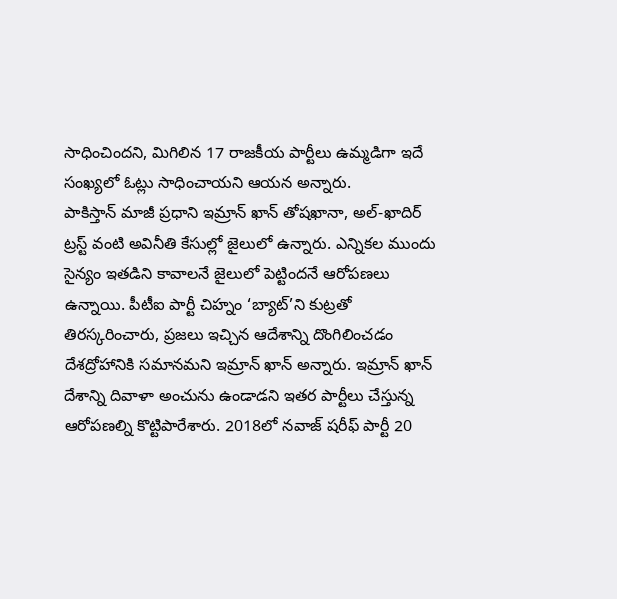సాధించిందని, మిగిలిన 17 రాజకీయ పార్టీలు ఉమ్మడిగా ఇదే సంఖ్యలో ఓట్లు సాధించాయని ఆయన అన్నారు.
పాకిస్తాన్ మాజీ ప్రధాని ఇమ్రాన్ ఖాన్ తోషఖానా, అల్-ఖాదిర్ ట్రస్ట్ వంటి అవినీతి కేసుల్లో జైలులో ఉన్నారు. ఎన్నికల ముందు సైన్యం ఇతడిని కావాలనే జైలులో పెట్టిందనే ఆరోపణలు ఉన్నాయి. పీటీఐ పార్టీ చిహ్నం ‘బ్యాట్’ని కుట్రతో తిరస్కరించారు, ప్రజలు ఇచ్చిన ఆదేశాన్ని దొంగిలించడం దేశద్రోహానికి సమానమని ఇమ్రాన్ ఖాన్ అన్నారు. ఇమ్రాన్ ఖాన్ దేశాన్ని దివాళా అంచును ఉండాడని ఇతర పార్టీలు చేస్తున్న ఆరోపణల్ని కొట్టిపారేశారు. 2018లో నవాజ్ షరీఫ్ పార్టీ 20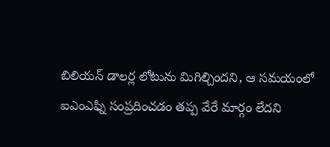బిలియన్ డాలర్ల లోటును మిగిల్చిందని, ఆ సమయంలో ఐఎంఎఫ్ని సంప్రదించడం తప్ప వేరే మార్గం లేదని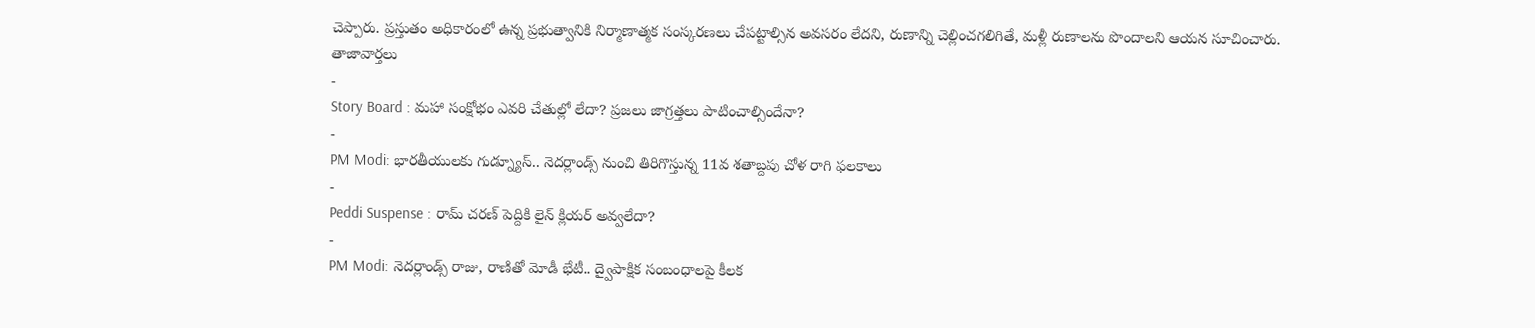చెప్పారు. ప్రస్తుతం అధికారంలో ఉన్న ప్రభుత్వానికి నిర్మాణాత్మక సంస్కరణలు చేపట్టాల్సిన అవసరం లేదని, రుణాన్ని చెల్లించగలిగితే, మళ్లీ రుణాలను పొందాలని ఆయన సూచించారు.
తాజావార్తలు
-
Story Board : మహా సంక్షోభం ఎవరి చేతుల్లో లేదా? ప్రజలు జాగ్రత్తలు పాటించాల్సిందేనా?
-
PM Modi: భారతీయులకు గుడ్న్యూస్.. నెదర్లాండ్స్ నుంచి తిరిగొస్తున్న 11వ శతాబ్దపు చోళ రాగి ఫలకాలు
-
Peddi Suspense : రామ్ చరణ్ పెద్దికి లైన్ క్లియర్ అవ్వలేదా?
-
PM Modi: నెదర్లాండ్స్ రాజు, రాణితో మోడీ భేటీ.. ద్వైపాక్షిక సంబంధాలపై కీలక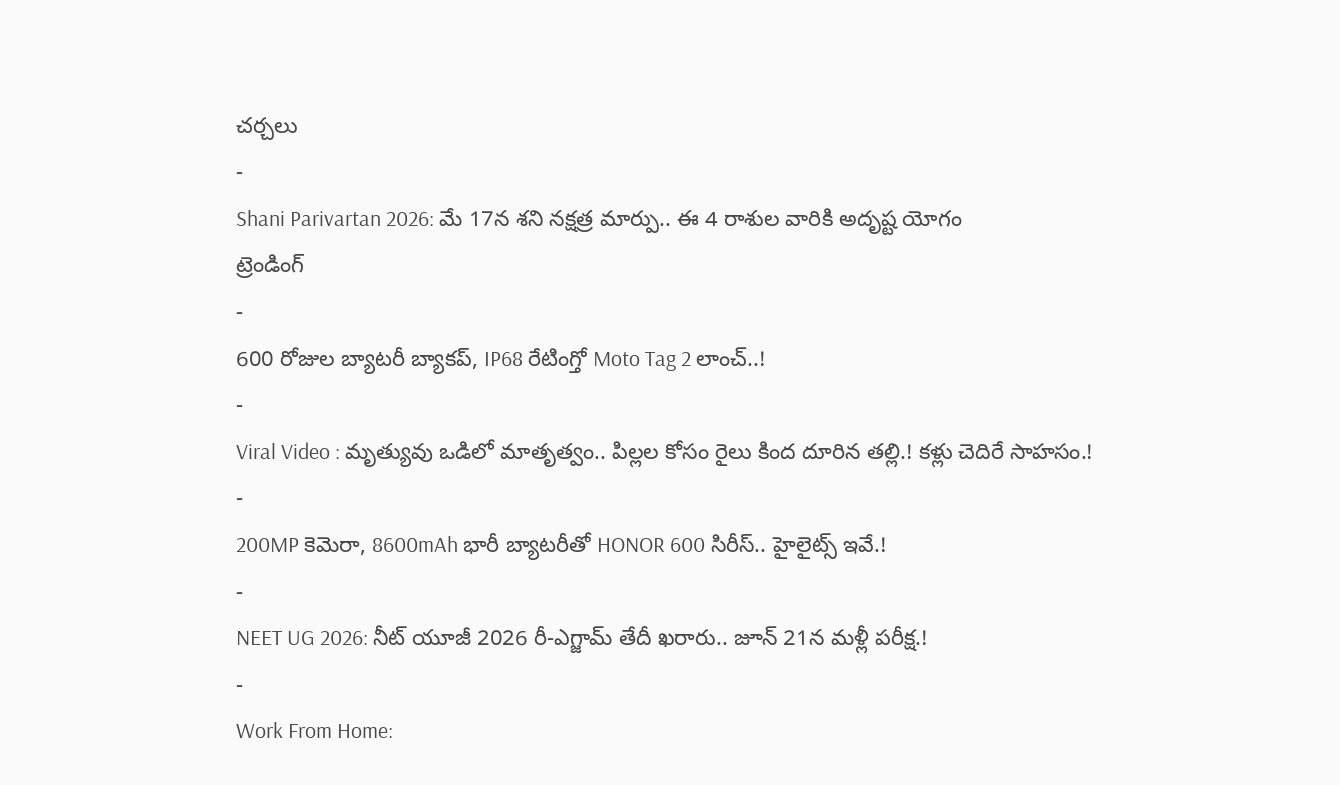చర్చలు
-
Shani Parivartan 2026: మే 17న శని నక్షత్ర మార్పు.. ఈ 4 రాశుల వారికి అదృష్ట యోగం
ట్రెండింగ్
-
600 రోజుల బ్యాటరీ బ్యాకప్, IP68 రేటింగ్తో Moto Tag 2 లాంచ్..!
-
Viral Video : మృత్యువు ఒడిలో మాతృత్వం.. పిల్లల కోసం రైలు కింద దూరిన తల్లి.! కళ్లు చెదిరే సాహసం.!
-
200MP కెమెరా, 8600mAh భారీ బ్యాటరీతో HONOR 600 సిరీస్.. హైలైట్స్ ఇవే.!
-
NEET UG 2026: నీట్ యూజీ 2026 రీ-ఎగ్జామ్ తేదీ ఖరారు.. జూన్ 21న మళ్లీ పరీక్ష.!
-
Work From Home: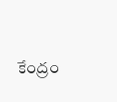కేంద్రం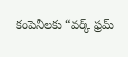కంపెనీలకు “వర్క్ ఫ్రమ్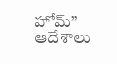హోమ్” ఆదేశాలు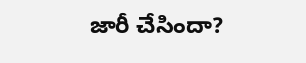జారీ చేసిందా?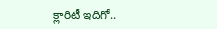క్లారిటీ ఇదిగో..